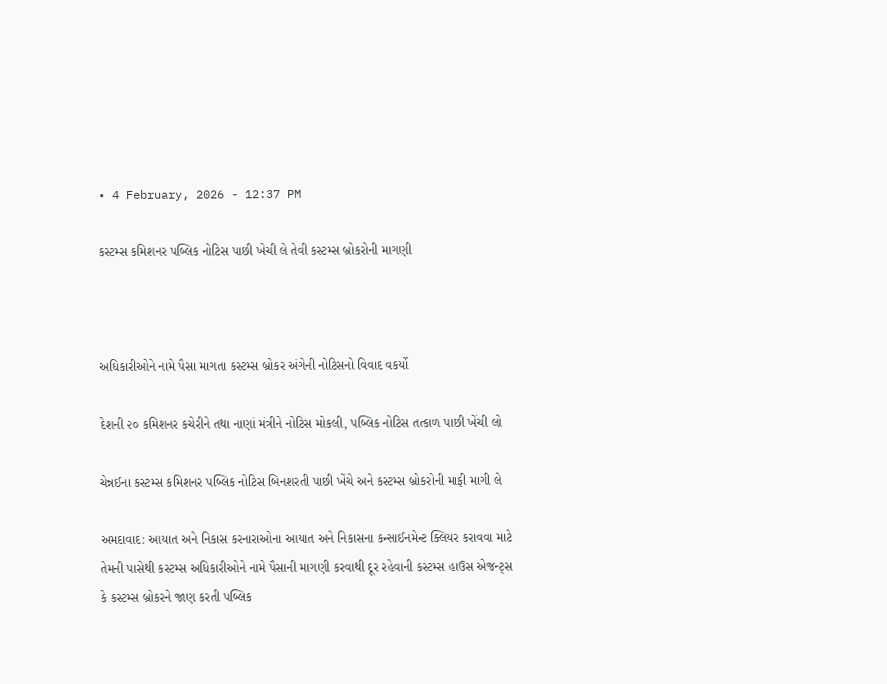• 4 February, 2026 - 12:37 PM

કસ્ટમ્સ કમિશનર પબ્લિક નોટિસ પાછી ખેચી લે તેવી કસ્ટમ્સ બ્રોકરોની માગણી



અધિકારીઓને નામે પૈસા માગતા કસ્ટમ્સ બ્રોકર અંગેની નોટિસનો વિવાદ વકર્યો

દેશની ૨૦ કમિશનર કચેરીને તથા નાણાં મંત્રીને નોટિસ મોકલી, પબ્લિક નોટિસ તત્કાળ પાછી ખેંચી લો

ચેન્નઈના કસ્ટમ્સ કમિશનર પબ્લિક નોટિસ બિનશરતી પાછી ખેંચે અને કસ્ટમ્સ બ્રોકરોની માફી માગી લે

અમદાવાદ: આયાત અને નિકાસ કરનારાઓના આયાત અને નિકાસના કન્સાઈનમેન્ટ ક્લિયર કરાવવા માટે  તેમની પાસેથી કસ્ટમ્સ અધિકારીઓને નામે પૈસાની માગણી કરવાથી દૂર રહેવાની કસ્ટમ્સ હાઉસ એજન્ટ્સ કે કસ્ટમ્સ બ્રોકરને જાણ કરતી પબ્લિક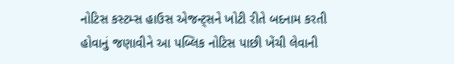નોટિસ કસ્ટમ્સ હાઉસ એજન્ટ્સને ખોટી રીતે બદનામ કરતી હોવાનું જણાવીને આ પબ્લિક નોટિસ પાછી ખેંચી લેવાની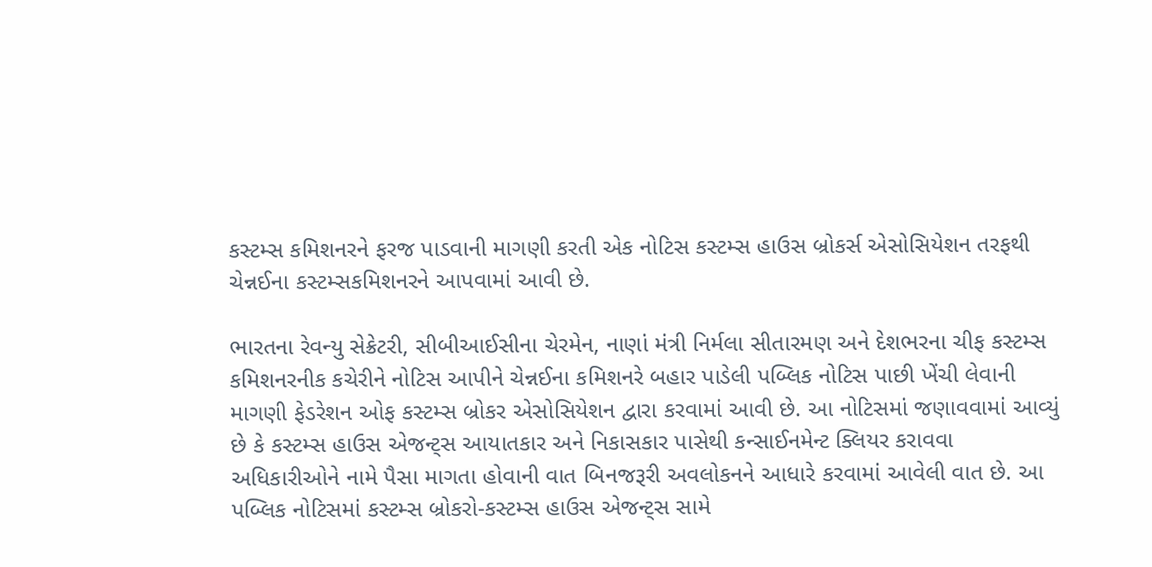કસ્ટમ્સ કમિશનરને ફરજ પાડવાની માગણી કરતી એક નોટિસ કસ્ટમ્સ હાઉસ બ્રોકર્સ એસોસિયેશન તરફથી ચેન્નઈના કસ્ટમ્સકમિશનરને આપવામાં આવી છે.

ભારતના રેવન્યુ સેક્રેટરી, સીબીઆઈસીના ચેરમેન, નાણાં મંત્રી નિર્મલા સીતારમણ અને દેશભરના ચીફ કસ્ટમ્સ કમિશનરનીક કચેરીને નોટિસ આપીને ચેન્નઈના કમિશનરે બહાર પાડેલી પબ્લિક નોટિસ પાછી ખેંચી લેવાની માગણી ફેડરેશન ઓફ કસ્ટમ્સ બ્રોકર એસોસિયેશન દ્વારા કરવામાં આવી છે. આ નોટિસમાં જણાવવામાં આવ્યું છે કે કસ્ટમ્સ હાઉસ એજન્ટ્સ આયાતકાર અને નિકાસકાર પાસેથી કન્સાઈનમેન્ટ ક્લિયર કરાવવા અધિકારીઓને નામે પૈસા માગતા હોવાની વાત બિનજરૂરી અવલોકનને આધારે કરવામાં આવેલી વાત છે. આ પબ્લિક નોટિસમાં કસ્ટમ્સ બ્રોકરો-કસ્ટમ્સ હાઉસ એજન્ટ્સ સામે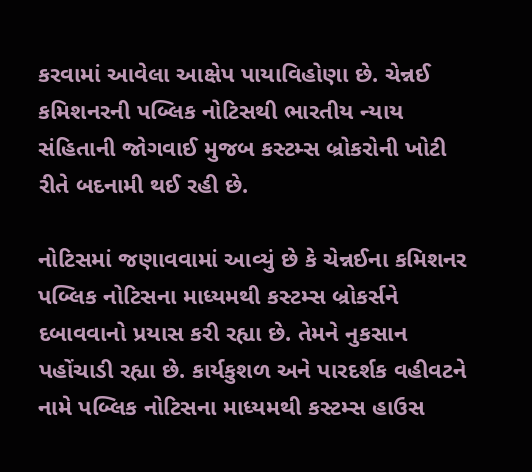કરવામાં આવેલા આક્ષેપ પાયાવિહોણા છે. ચેન્નઈ કમિશનરની પબ્લિક નોટિસથી ભારતીય ન્યાય સંહિતાની જોગવાઈ મુજબ કસ્ટમ્સ બ્રોકરોની ખોટી રીતે બદનામી થઈ રહી છે.

નોટિસમાં જણાવવામાં આવ્યું છે કે ચેન્નઈના કમિશનર પબ્લિક નોટિસના માધ્યમથી કસ્ટમ્સ બ્રોકર્સને દબાવવાનો પ્રયાસ કરી રહ્યા છે. તેમને નુકસાન પહોંચાડી રહ્યા છે. કાર્યકુશળ અને પારદર્શક વહીવટને નામે પબ્લિક નોટિસના માધ્યમથી કસ્ટમ્સ હાઉસ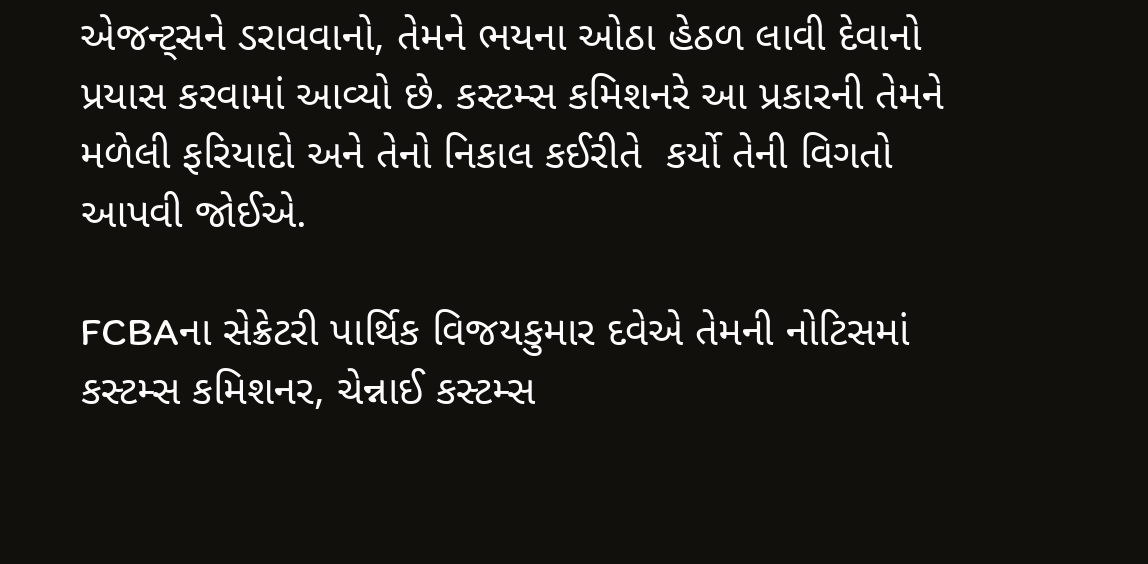એજન્ટ્સને ડરાવવાનો, તેમને ભયના ઓઠા હેઠળ લાવી દેવાનો પ્રયાસ કરવામાં આવ્યો છે. કસ્ટમ્સ કમિશનરે આ પ્રકારની તેમને મળેલી ફરિયાદો અને તેનો નિકાલ કઈરીતે  કર્યો તેની વિગતો આપવી જોઈએ.

FCBAના સેક્રેટરી પાર્થિક વિજયકુમાર દવેએ તેમની નોટિસમાં કસ્ટમ્સ કમિશનર, ચેન્નાઈ કસ્ટમ્સ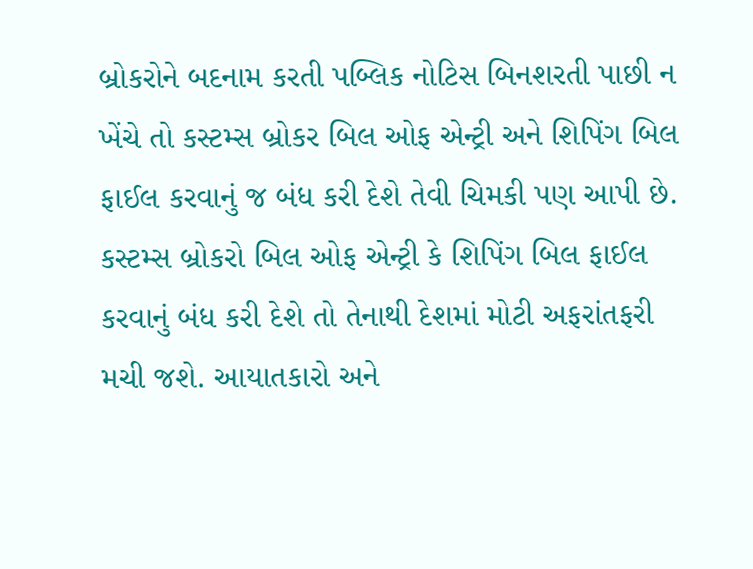બ્રોકરોને બદનામ કરતી પબ્લિક નોટિસ બિનશરતી પાછી ન ખેંચે તો કસ્ટમ્સ બ્રોકર બિલ ઓફ એન્ટ્રી અને શિપિંગ બિલ ફાઈલ કરવાનું જ બંધ કરી દેશે તેવી ચિમકી પણ આપી છે. કસ્ટમ્સ બ્રોકરો બિલ ઓફ એન્ટ્રી કે શિપિંગ બિલ ફાઈલ કરવાનું બંધ કરી દેશે તો તેનાથી દેશમાં મોટી અફરાંતફરી મચી જશે. આયાતકારો અને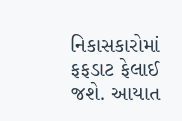નિકાસકારોમાં ફફડાટ ફેલાઈ જશે. આયાત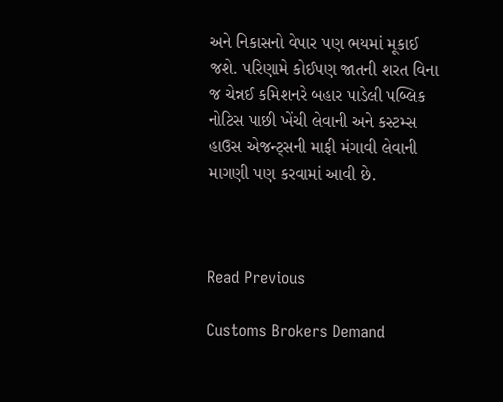અને નિકાસનો વેપાર પણ ભયમાં મૂકાઈ જશે. પરિણામે કોઈપણ જાતની શરત વિના જ ચેન્નઈ કમિશનરે બહાર પાડેલી પબ્લિક નોટિસ પાછી ખેંચી લેવાની અને કસ્ટમ્સ હાઉસ એજન્ટ્સની માફી મંગાવી લેવાની માગણી પણ કરવામાં આવી છે.



Read Previous

Customs Brokers Demand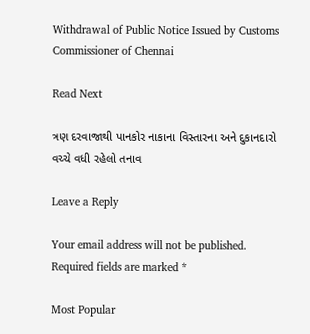Withdrawal of Public Notice Issued by Customs Commissioner of Chennai

Read Next

ત્રણ દરવાજાથી પાનકોર નાકાના વિસ્તારના અને દુકાનદારો વચ્ચે વધી રહેલો તનાવ

Leave a Reply

Your email address will not be published. Required fields are marked *

Most Popular